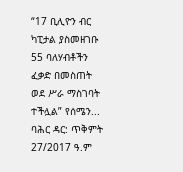“17 ቢሊዮን ብር ካፒታል ያስመዘገቡ 55 ባለሃብቶችን ፈቃድ በመስጠት ወደ ሥራ ማስገባት ተችሏል” የሰሜን...
ባሕር ዳር: ጥቅምት 27/2017 ዓ.ም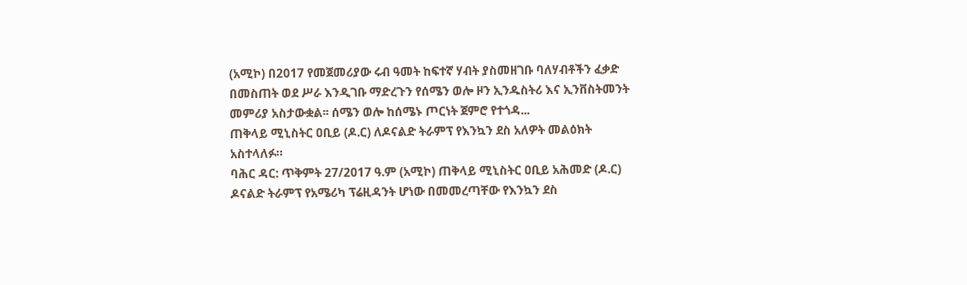(አሚኮ) በ2017 የመጀመሪያው ሩብ ዓመት ከፍተኛ ሃብት ያስመዘገቡ ባለሃብቶችን ፈቃድ በመስጠት ወደ ሥራ እንዲገቡ ማድረጉን የሰሜን ወሎ ዞን ኢንዱስትሪ እና ኢንቨስትመንት መምሪያ አስታውቋል፡፡ ሰሜን ወሎ ከሰሜኑ ጦርነት ጀምሮ የተጎዳ...
ጠቅላይ ሚኒስትር ዐቢይ (ዶ.ር) ለዶናልድ ትራምፕ የእንኳን ደስ አለዎት መልዕክት አስተላለፉ።
ባሕር ዳር: ጥቅምት 27/2017 ዓ.ም (አሚኮ) ጠቅላይ ሚኒስትር ዐቢይ አሕመድ (ዶ.ር) ዶናልድ ትራምፕ የአሜሪካ ፕሬዚዳንት ሆነው በመመረጣቸው የእንኳን ደስ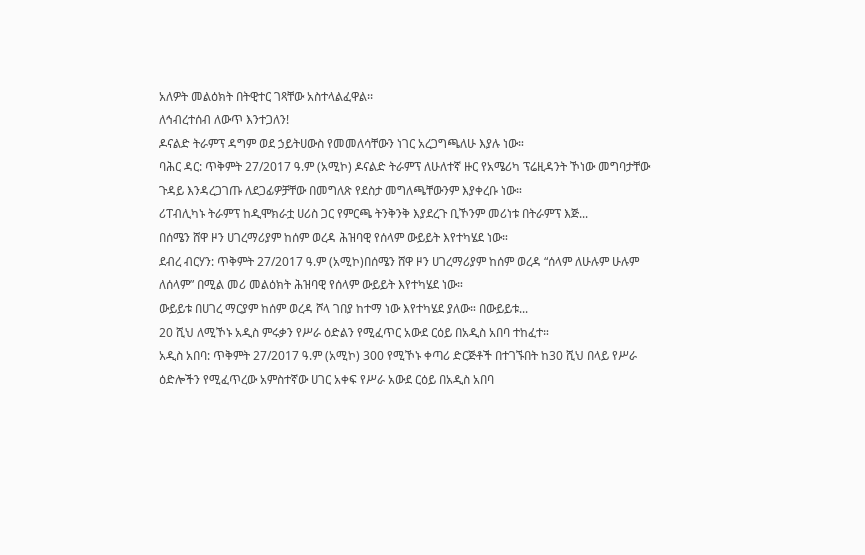አለዎት መልዕክት በትዊተር ገጻቸው አስተላልፈዋል፡፡
ለኅብረተሰብ ለውጥ እንተጋለን!
ዶናልድ ትራምፕ ዳግም ወደ ኃይትሀውስ የመመለሳቸውን ነገር አረጋግጫለሁ እያሉ ነው።
ባሕር ዳር: ጥቅምት 27/2017 ዓ.ም (አሚኮ) ዶናልድ ትራምፕ ለሁለተኛ ዙር የአሜሪካ ፕሬዚዳንት ኾነው መግባታቸው ጉዳይ እንዳረጋገጡ ለደጋፊዎቻቸው በመግለጽ የደስታ መግለጫቸውንም እያቀረቡ ነው።
ሪፐብሊካኑ ትራምፕ ከዲሞክራቷ ሀሪስ ጋር የምርጫ ትንቅንቅ እያደረጉ ቢኾንም መሪነቱ በትራምፕ እጅ...
በሰሜን ሸዋ ዞን ሀገረማሪያም ከሰም ወረዳ ሕዝባዊ የሰላም ውይይት እየተካሄደ ነው።
ደብረ ብርሃን: ጥቅምት 27/2017 ዓ.ም (አሚኮ)በሰሜን ሸዋ ዞን ሀገረማሪያም ከሰም ወረዳ “ሰላም ለሁሉም ሁሉም ለሰላም” በሚል መሪ መልዕክት ሕዝባዊ የሰላም ውይይት እየተካሄደ ነው።
ውይይቱ በሀገረ ማርያም ከሰም ወረዳ ሾላ ገበያ ከተማ ነው እየተካሄደ ያለው። በውይይቱ...
20 ሺህ ለሚኾኑ አዲስ ምሩቃን የሥራ ዕድልን የሚፈጥር አውደ ርዕይ በአዲስ አበባ ተከፈተ።
አዲስ አበባ: ጥቅምት 27/2017 ዓ.ም (አሚኮ) 300 የሚኾኑ ቀጣሪ ድርጅቶች በተገኙበት ከ30 ሺህ በላይ የሥራ ዕድሎችን የሚፈጥረው አምስተኛው ሀገር አቀፍ የሥራ አውደ ርዕይ በአዲስ አበባ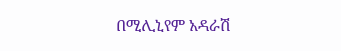በሚሊኒየም አዳራሽ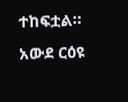ተከፍቷል። አውደ ርዕዩ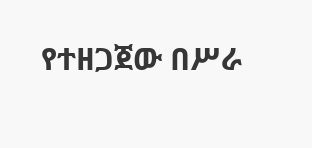የተዘጋጀው በሥራ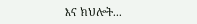እና ክህሎት...